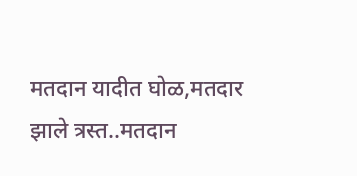मतदान यादीत घोळ,मतदार झाले त्रस्त..मतदान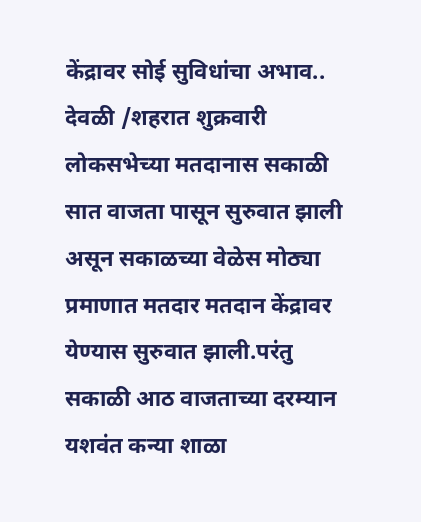केंद्रावर सोई सुविधांचा अभाव..
देवळी /शहरात शुक्रवारी लोकसभेच्या मतदानास सकाळी सात वाजता पासून सुरुवात झाली असून सकाळच्या वेळेस मोठ्या प्रमाणात मतदार मतदान केंद्रावर येण्यास सुरुवात झाली.परंतु सकाळी आठ वाजताच्या दरम्यान यशवंत कन्या शाळा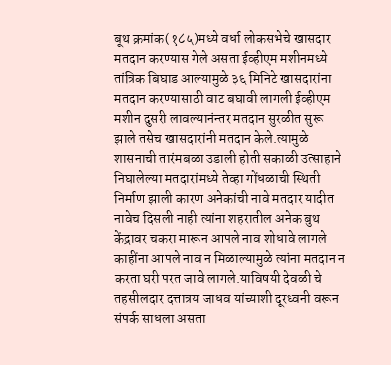बूथ क्रमांक(१८५)मध्ये वर्धा लोकसभेचे खासदार मतदान करण्यास गेले असता ईव्हीएम मशीनमध्ये तांत्रिक बिघाड आल्यामुळे ३६ मिनिटे खासदारांना मतदान करण्यासाठी वाट बघावी लागली ईव्हीएम मशीन दुसरी लावल्यानंन्तर मतदान सुरळीत सुरू झाले तसेच खासदारांनी मतदान केले.त्यामुळे शासनाची तारंमबळा उडाली होती सकाळी उत्साहाने निघालेल्या मतदारांमध्ये तेव्हा गोंधळाची स्थिती निर्माण झाली कारण अनेकांची नावे मतदार यादीत नावेच दिसली नाही त्यांना शहरातील अनेक बुथ केंद्रावर चकरा मारून आपले नाव शोधावे लागले काहींना आपले नाव न मिळाल्यामुळे त्यांना मतदान न करता घरी परत जावे लागले.याविषयी देवळी चे तहसीलदार दत्तात्रय जाधव यांच्याशी दूरध्वनी वरून संपर्क साधला असता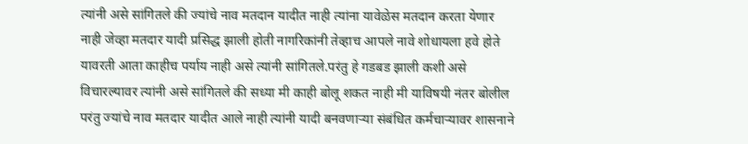त्यांनी असे सांगितले की ज्यांचे नाव मतदान यादीत नाही त्यांना यावेळेस मतदान करता येणार नाही जेव्हा मतदार यादी प्रसिद्ध झाली होती नागरिकांनी तेव्हाच आपले नावे शोधायला हवे होते यावरती आता काहीच पर्याय नाही असे त्यांनी सांगितले.परंतु हे गडबड झाली कशी असे विचारल्यावर त्यांनी असे सांगितले की सध्या मी काही बोलू शकत नाही मी याविषयी नंतर बोलील परंतु ज्यांचे नाव मतदार यादीत आले नाही त्यांनी यादी बनवणाऱ्या संबंधित कर्मचाऱ्यावर शासनाने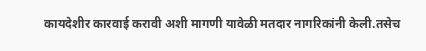कायदेशीर कारवाई करावी अशी मागणी यावेळी मतदार नागरिकांनी केली.तसेच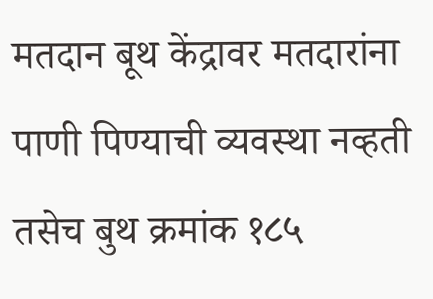मतदान बूथ केंद्रावर मतदारांना पाणी पिण्याची व्यवस्था नव्हती तसेच बुथ क्रमांक १८५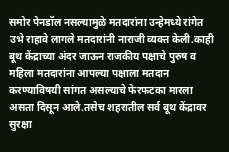समोर पेनडॉल नसल्यामुळे मतदारांना उन्हेमध्ये रांगेत उभे राहावे लागले मतदारांनी नाराजी व्यक्त केली.काही बूथ केंद्राच्या अंदर जाऊन राजकीय पक्षाचे पुरुष व महिला मतदारांना आपल्या पक्षाला मतदान करण्याविषयी सांगत असल्याचे फेरफटका मारला असता दिसून आले.तसेच शहरातील सर्व बूथ केंद्रावर सुरक्षा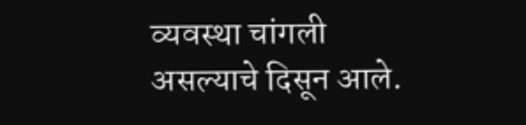व्यवस्था चांगली असल्याचे दिसून आले.